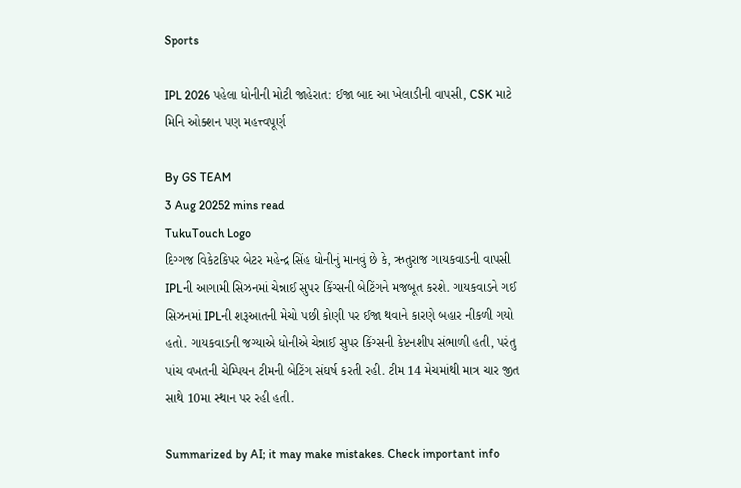Sports

IPL 2026 પહેલા ધોનીની મોટી જાહેરાત: ઈજા બાદ આ ખેલાડીની વાપસી, CSK માટે મિનિ ઓક્શન પણ મહત્ત્વપૂર્ણ

By GS TEAM
3 Aug 20252 mins read
TukuTouch Logo
દિગ્ગજ વિકેટકિપર બેટર મહેન્દ્ર સિંહ ધોનીનું માનવું છે કે, ઋતુરાજ ગાયકવાડની વાપસી IPLની આગામી સિઝનમાં ચેન્નાઈ સુપર કિંગ્સની બેટિંગને મજબૂત કરશે. ગાયકવાડને ગઈ સિઝનમાં IPLની શરૂઆતની મેચો પછી કોણી પર ઈજા થવાને કારણે બહાર નીકળી ગયો હતો. ગાયકવાડની જગ્યાએ ધોનીએ ચેન્નાઈ સુપર કિંગ્સની કેપ્ટનશીપ સંભાળી હતી, પરંતુ પાંચ વખતની ચેમ્પિયન ટીમની બેટિંગ સંઘર્ષ કરતી રહી. ટીમ 14 મેચમાંથી માત્ર ચાર જીત સાથે 10મા સ્થાન પર રહી હતી.

Summarized by AI; it may make mistakes. Check important info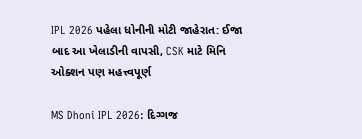IPL 2026 પહેલા ધોનીની મોટી જાહેરાત: ઈજા બાદ આ ખેલાડીની વાપસી, CSK માટે મિનિ ઓક્શન પણ મહત્ત્વપૂર્ણ

MS Dhoni IPL 2026: દિગ્ગજ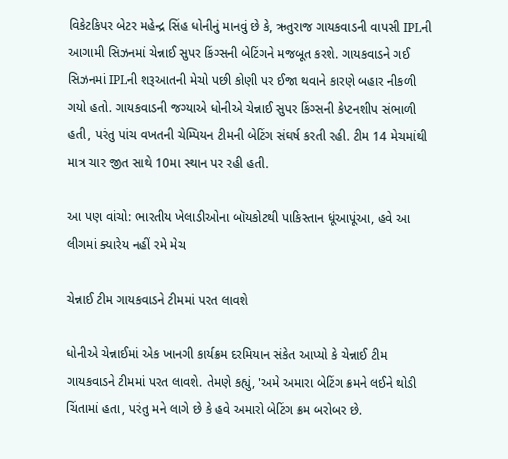વિકેટકિપર બેટર મહેન્દ્ર સિંહ ધોનીનું માનવું છે કે, ઋતુરાજ ગાયકવાડની વાપસી IPLની આગામી સિઝનમાં ચેન્નાઈ સુપર કિંગ્સની બેટિંગને મજબૂત કરશે. ગાયકવાડને ગઈ સિઝનમાં IPLની શરૂઆતની મેચો પછી કોણી પર ઈજા થવાને કારણે બહાર નીકળી ગયો હતો. ગાયકવાડની જગ્યાએ ધોનીએ ચેન્નાઈ સુપર કિંગ્સની કેપ્ટનશીપ સંભાળી હતી, પરંતુ પાંચ વખતની ચેમ્પિયન ટીમની બેટિંગ સંઘર્ષ કરતી રહી. ટીમ 14 મેચમાંથી માત્ર ચાર જીત સાથે 10મા સ્થાન પર રહી હતી.

આ પણ વાંચો: ભારતીય ખેલાડીઓના બૉયકોટથી પાકિસ્તાન ધૂંઆપૂંઆ, હવે આ લીગમાં ક્યારેય નહીં રમે મેચ

ચેન્નાઈ ટીમ ગાયકવાડને ટીમમાં પરત લાવશે

ધોનીએ ચેન્નાઈમાં એક ખાનગી કાર્યક્રમ દરમિયાન સંકેત આપ્યો કે ચેન્નાઈ ટીમ ગાયકવાડને ટીમમાં પરત લાવશે. તેમણે કહ્યું, 'અમે અમારા બેટિંગ ક્રમને લઈને થોડી ચિંતામાં હતા, પરંતુ મને લાગે છે કે હવે અમારો બેટિંગ ક્રમ બરોબર છે.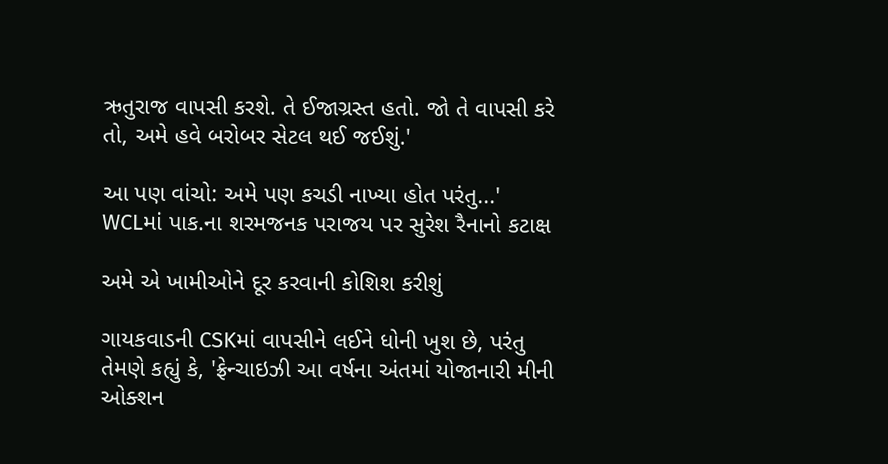ઋતુરાજ વાપસી કરશે. તે ઈજાગ્રસ્ત હતો. જો તે વાપસી કરે તો, અમે હવે બરોબર સેટલ થઈ જઈશું.'

આ પણ વાંચો: અમે પણ કચડી નાખ્યા હોત પરંતુ...' WCLમાં પાક.ના શરમજનક પરાજય પર સુરેશ રૈનાનો કટાક્ષ

અમે એ ખામીઓને દૂર કરવાની કોશિશ કરીશું

ગાયકવાડની CSKમાં વાપસીને લઈને ધોની ખુશ છે, પરંતુ તેમણે કહ્યું કે, 'ફ્રેન્ચાઇઝી આ વર્ષના અંતમાં યોજાનારી મીની ઓક્શન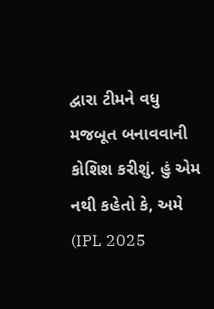દ્વારા ટીમને વધુ મજબૂત બનાવવાની કોશિશ કરીશું. હું એમ નથી કહેતો કે, અમે (IPL 2025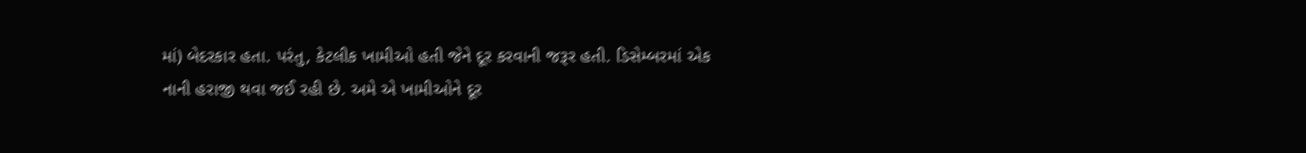માં) બેદરકાર હતા. પરંતુ, કેટલીક ખામીઓ હતી જેને દૂર કરવાની જરૂર હતી. ડિસેમ્બરમાં એક નાની હરાજી થવા જઈ રહી છે. અમે એ ખામીઓને દૂર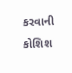કરવાની કોશિશ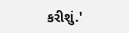કરીશું.'